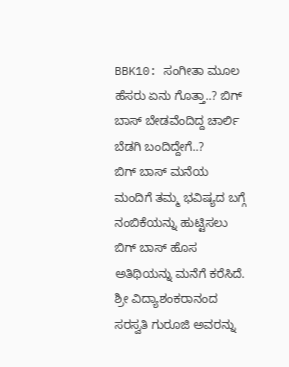BBK10: ಸಂಗೀತಾ ಮೂಲ ಹೆಸರು ಏನು ಗೊತ್ತಾ..? ಬಿಗ್ ಬಾಸ್ ಬೇಡವೆಂದಿದ್ದ ಚಾರ್ಲಿ ಬೆಡಗಿ ಬಂದಿದ್ದೇಗೆ..?
ಬಿಗ್ ಬಾಸ್ ಮನೆಯ ಮಂದಿಗೆ ತಮ್ಮ ಭವಿಷ್ಯದ ಬಗ್ಗೆ ನಂಬಿಕೆಯನ್ನು ಹುಟ್ಟಿಸಲು ಬಿಗ್ ಬಾಸ್ ಹೊಸ ಅತಿಥಿಯನ್ನು ಮನೆಗೆ ಕರೆಸಿದೆ. ಶ್ರೀ ವಿದ್ಯಾಶಂಕರಾನಂದ ಸರಸ್ವತಿ ಗುರೂಜಿ ಅವರನ್ನು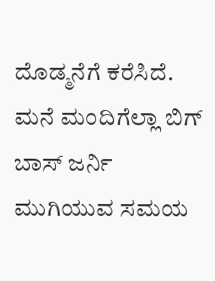ದೊಡ್ಮನೆಗೆ ಕರೆಸಿದೆ. ಮನೆ ಮಂದಿಗೆಲ್ಲಾ ಬಿಗ್ ಬಾಸ್ ಜರ್ನಿ ಮುಗಿಯುವ ಸಮಯ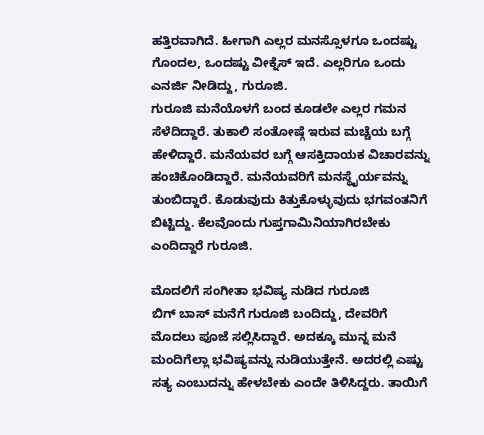ಹತ್ತಿರವಾಗಿದೆ. ಹೀಗಾಗಿ ಎಲ್ಲರ ಮನಸ್ಸೊಳಗೂ ಒಂದಷ್ಟು ಗೊಂದಲ, ಒಂದಷ್ಟು ವೀಕ್ನೆಸ್ ಇದೆ. ಎಲ್ಲರಿಗೂ ಒಂದು ಎನರ್ಜಿ ನೀಡಿದ್ದು, ಗುರೂಜಿ.
ಗುರೂಜಿ ಮನೆಯೊಳಗೆ ಬಂದ ಕೂಡಲೇ ಎಲ್ಲರ ಗಮನ ಸೆಳೆದಿದ್ದಾರೆ. ತುಕಾಲಿ ಸಂತೋಷ್ಗೆ ಇರುವ ಮಚ್ಚೆಯ ಬಗ್ಗೆ ಹೇಳಿದ್ದಾರೆ. ಮನೆಯವರ ಬಗ್ಗೆ ಆಸಕ್ತಿದಾಯಕ ವಿಚಾರವನ್ನು ಹಂಚಿಕೊಂಡಿದ್ದಾರೆ. ಮನೆಯವರಿಗೆ ಮನಸ್ಥೈರ್ಯವನ್ನು ತುಂಬಿದ್ದಾರೆ. ಕೊಡುವುದು ಕಿತ್ತುಕೊಳ್ಳುವುದು ಭಗವಂತನಿಗೆ ಬಿಟ್ಟಿದ್ದು. ಕೆಲವೊಂದು ಗುಪ್ತಗಾಮಿನಿಯಾಗಿರಬೇಕು ಎಂದಿದ್ದಾರೆ ಗುರೂಜಿ.

ಮೊದಲಿಗೆ ಸಂಗೀತಾ ಭವಿಷ್ಯ ನುಡಿದ ಗುರೂಜಿ
ಬಿಗ್ ಬಾಸ್ ಮನೆಗೆ ಗುರೂಜಿ ಬಂದಿದ್ದು, ದೇವರಿಗೆ ಮೊದಲು ಪೂಜೆ ಸಲ್ಲಿಸಿದ್ದಾರೆ. ಅದಕ್ಕೂ ಮುನ್ನ ಮನೆ ಮಂದಿಗೆಲ್ಲಾ ಭವಿಷ್ಯವನ್ನು ನುಡಿಯುತ್ತೇನೆ. ಅದರಲ್ಲಿ ಎಷ್ಟು ಸತ್ಯ ಎಂಬುದನ್ನು ಹೇಳಬೇಕು ಎಂದೇ ತಿಳಿಸಿದ್ದರು. ತಾಯಿಗೆ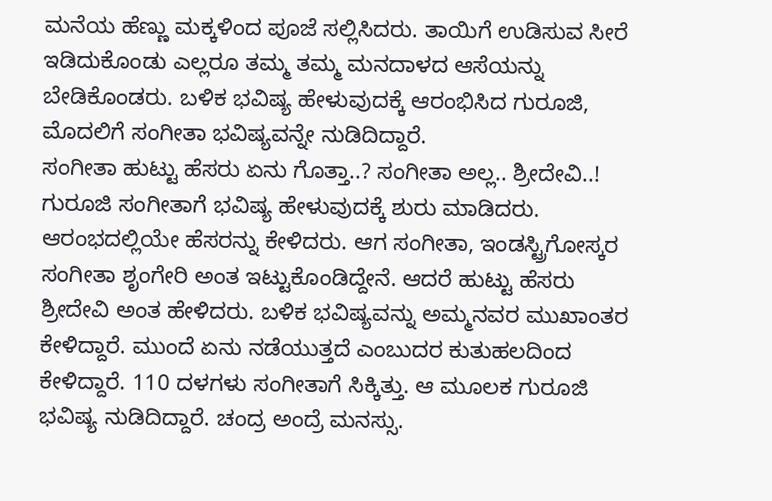ಮನೆಯ ಹೆಣ್ಣು ಮಕ್ಕಳಿಂದ ಪೂಜೆ ಸಲ್ಲಿಸಿದರು. ತಾಯಿಗೆ ಉಡಿಸುವ ಸೀರೆ ಇಡಿದುಕೊಂಡು ಎಲ್ಲರೂ ತಮ್ಮ ತಮ್ಮ ಮನದಾಳದ ಆಸೆಯನ್ನು ಬೇಡಿಕೊಂಡರು. ಬಳಿಕ ಭವಿಷ್ಯ ಹೇಳುವುದಕ್ಕೆ ಆರಂಭಿಸಿದ ಗುರೂಜಿ, ಮೊದಲಿಗೆ ಸಂಗೀತಾ ಭವಿಷ್ಯವನ್ನೇ ನುಡಿದಿದ್ದಾರೆ.
ಸಂಗೀತಾ ಹುಟ್ಟು ಹೆಸರು ಏನು ಗೊತ್ತಾ..? ಸಂಗೀತಾ ಅಲ್ಲ.. ಶ್ರೀದೇವಿ..!
ಗುರೂಜಿ ಸಂಗೀತಾಗೆ ಭವಿಷ್ಯ ಹೇಳುವುದಕ್ಕೆ ಶುರು ಮಾಡಿದರು. ಆರಂಭದಲ್ಲಿಯೇ ಹೆಸರನ್ನು ಕೇಳಿದರು. ಆಗ ಸಂಗೀತಾ, ಇಂಡಸ್ಟ್ರಿಗೋಸ್ಕರ ಸಂಗೀತಾ ಶೃಂಗೇರಿ ಅಂತ ಇಟ್ಟುಕೊಂಡಿದ್ದೇನೆ. ಆದರೆ ಹುಟ್ಟು ಹೆಸರು ಶ್ರೀದೇವಿ ಅಂತ ಹೇಳಿದರು. ಬಳಿಕ ಭವಿಷ್ಯವನ್ನು ಅಮ್ಮನವರ ಮುಖಾಂತರ ಕೇಳಿದ್ದಾರೆ. ಮುಂದೆ ಏನು ನಡೆಯುತ್ತದೆ ಎಂಬುದರ ಕುತುಹಲದಿಂದ ಕೇಳಿದ್ದಾರೆ. 110 ದಳಗಳು ಸಂಗೀತಾಗೆ ಸಿಕ್ಕಿತ್ತು. ಆ ಮೂಲಕ ಗುರೂಜಿ ಭವಿಷ್ಯ ನುಡಿದಿದ್ದಾರೆ. ಚಂದ್ರ ಅಂದ್ರೆ ಮನಸ್ಸು.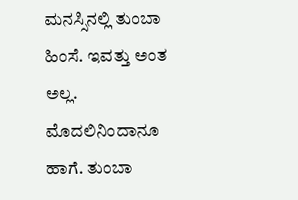ಮನಸ್ಸಿನಲ್ಲಿ ತುಂಬಾ ಹಿಂಸೆ. ಇವತ್ತು ಅಂತ ಅಲ್ಲ. ಮೊದಲಿನಿಂದಾನೂ ಹಾಗೆ. ತುಂಬಾ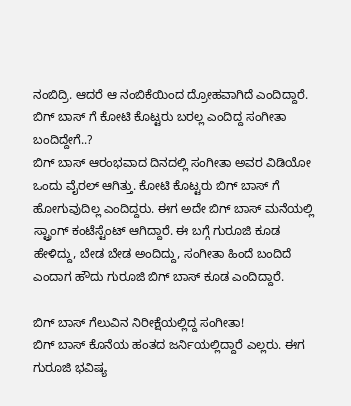ನಂಬಿದ್ರಿ. ಆದರೆ ಆ ನಂಬಿಕೆಯಿಂದ ದ್ರೋಹವಾಗಿದೆ ಎಂದಿದ್ದಾರೆ.
ಬಿಗ್ ಬಾಸ್ ಗೆ ಕೋಟಿ ಕೊಟ್ಟರು ಬರಲ್ಲ ಎಂದಿದ್ದ ಸಂಗೀತಾ ಬಂದಿದ್ದೇಗೆ..?
ಬಿಗ್ ಬಾಸ್ ಆರಂಭವಾದ ದಿನದಲ್ಲಿ ಸಂಗೀತಾ ಅವರ ವಿಡಿಯೋ ಒಂದು ವೈರಲ್ ಆಗಿತ್ತು. ಕೋಟಿ ಕೊಟ್ಟರು ಬಿಗ್ ಬಾಸ್ ಗೆ ಹೋಗುವುದಿಲ್ಲ ಎಂದಿದ್ದರು. ಈಗ ಅದೇ ಬಿಗ್ ಬಾಸ್ ಮನೆಯಲ್ಲಿ ಸ್ಟ್ರಾಂಗ್ ಕಂಟೆಸ್ಟೆಂಟ್ ಆಗಿದ್ದಾರೆ. ಈ ಬಗ್ಗೆ ಗುರೂಜಿ ಕೂಡ ಹೇಳಿದ್ದು, ಬೇಡ ಬೇಡ ಅಂದಿದ್ದು, ಸಂಗೀತಾ ಹಿಂದೆ ಬಂದಿದೆ ಎಂದಾಗ ಹೌದು ಗುರೂಜಿ ಬಿಗ್ ಬಾಸ್ ಕೂಡ ಎಂದಿದ್ದಾರೆ.

ಬಿಗ್ ಬಾಸ್ ಗೆಲುವಿನ ನಿರೀಕ್ಷೆಯಲ್ಲಿದ್ದ ಸಂಗೀತಾ!
ಬಿಗ್ ಬಾಸ್ ಕೊನೆಯ ಹಂತದ ಜರ್ನಿಯಲ್ಲಿದ್ದಾರೆ ಎಲ್ಲರು. ಈಗ ಗುರೂಜಿ ಭವಿಷ್ಯ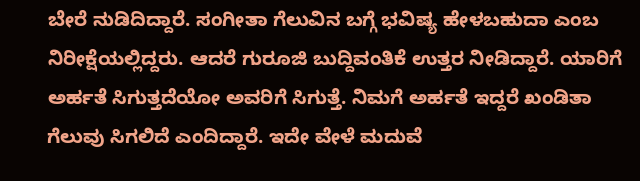ಬೇರೆ ನುಡಿದಿದ್ದಾರೆ. ಸಂಗೀತಾ ಗೆಲುವಿನ ಬಗ್ಗೆ ಭವಿಷ್ಯ ಹೇಳಬಹುದಾ ಎಂಬ ನಿರೀಕ್ಷೆಯಲ್ಲಿದ್ದರು. ಆದರೆ ಗುರೂಜಿ ಬುದ್ದಿವಂತಿಕೆ ಉತ್ತರ ನೀಡಿದ್ದಾರೆ. ಯಾರಿಗೆ ಅರ್ಹತೆ ಸಿಗುತ್ತದೆಯೋ ಅವರಿಗೆ ಸಿಗುತ್ತೆ. ನಿಮಗೆ ಅರ್ಹತೆ ಇದ್ದರೆ ಖಂಡಿತಾ ಗೆಲುವು ಸಿಗಲಿದೆ ಎಂದಿದ್ದಾರೆ. ಇದೇ ವೇಳೆ ಮದುವೆ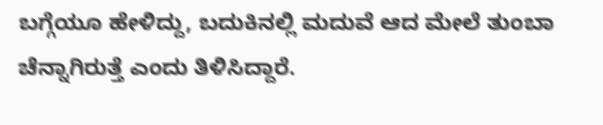ಬಗ್ಗೆಯೂ ಹೇಳಿದ್ದು, ಬದುಕಿನಲ್ಲಿ ಮದುವೆ ಆದ ಮೇಲೆ ತುಂಬಾ ಚೆನ್ನಾಗಿರುತ್ತೆ ಎಂದು ತಿಳಿಸಿದ್ದಾರೆ.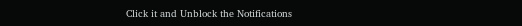Click it and Unblock the Notifications